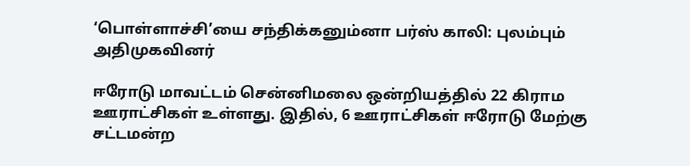‘பொள்ளாச்சி’யை சந்திக்கனும்னா பர்ஸ் காலி: புலம்பும் அதிமுகவினர்

ஈரோடு மாவட்டம் சென்னிமலை ஒன்றியத்தில் 22 கிராம ஊராட்சிகள் உள்ளது. இதில், 6 ஊராட்சிகள் ஈரோடு மேற்கு சட்டமன்ற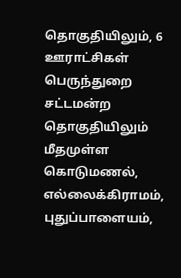தொகுதியிலும், 6 ஊராட்சிகள் பெருந்துறை சட்டமன்ற தொகுதியிலும் மீதமுள்ள கொடுமணல், எல்லைக்கிராமம், புதுப்பாளையம்,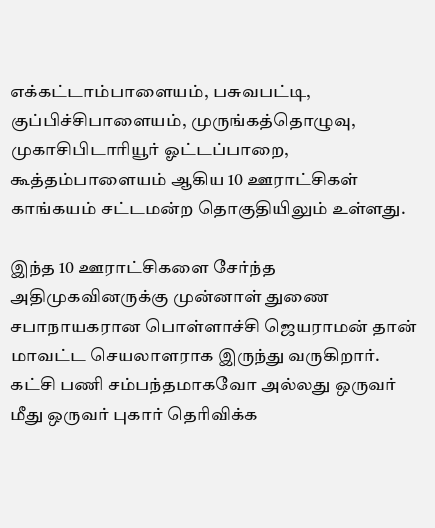எக்கட்டாம்பாளையம், பசுவபட்டி, குப்பிச்சிபாளையம், முருங்கத்தொழுவு, முகாசிபிடாரியூர் ஓட்டப்பாறை, கூத்தம்பாளையம் ஆகிய 10 ஊராட்சிகள் காங்கயம் சட்டமன்ற தொகுதியிலும் உள்ளது.

இந்த 10 ஊராட்சிகளை சேர்ந்த அதிமுகவினருக்கு முன்னாள் துணை சபாநாயகரான பொள்ளாச்சி ஜெயராமன் தான் மாவட்ட செயலாளராக இருந்து வருகிறார். கட்சி பணி சம்பந்தமாகவோ அல்லது ஒருவர் மீது ஒருவர் புகார் தெரிவிக்க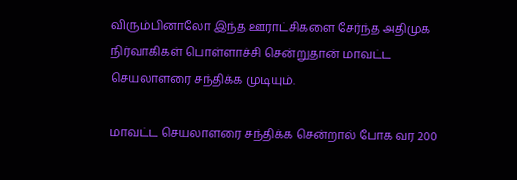விரும்பினாலோ இந்த ஊராட்சிகளை சேர்ந்த அதிமுக நிர்வாகிகள் பொள்ளாச்சி சென்றுதான் மாவட்ட செயலாளரை சந்திக்க முடியும்.

மாவட்ட செயலாளரை சந்திக்க சென்றால் போக வர 200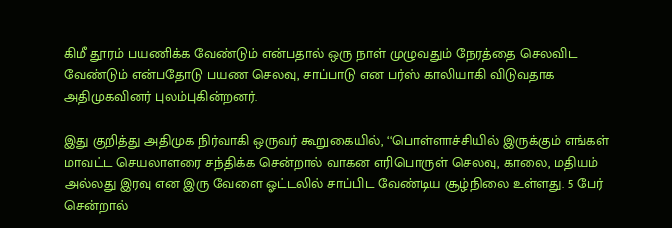கிமீ தூரம் பயணிக்க வேண்டும் என்பதால் ஒரு நாள் முழுவதும் நேரத்தை செலவிட வேண்டும் என்பதோடு பயண செலவு, சாப்பாடு என பர்ஸ் காலியாகி விடுவதாக அதிமுகவினர் புலம்புகின்றனர்.

இது குறித்து அதிமுக நிர்வாகி ஒருவர் கூறுகையில், ‘‘பொள்ளாச்சியில் இருக்கும் எங்கள் மாவட்ட செயலாளரை சந்திக்க சென்றால் வாகன எரிபொருள் செலவு, காலை, மதியம் அல்லது இரவு என இரு வேளை ஓட்டலில் சாப்பிட வேண்டிய சூழ்நிலை உள்ளது. 5 பேர் சென்றால்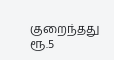குறைந்தது ரூ.5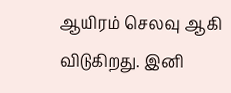ஆயிரம் செலவு ஆகி விடுகிறது. இனி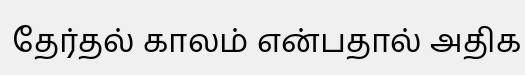தேர்தல் காலம் என்பதால் அதிக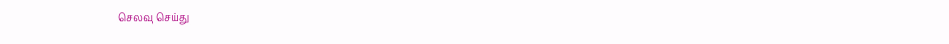செலவு செய்து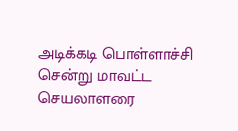அடிக்கடி பொள்ளாச்சி சென்று மாவட்ட செயலாளரை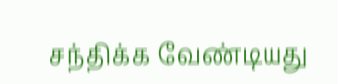சந்திக்க வேண்டியது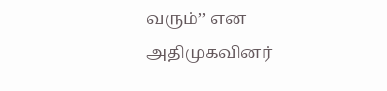வரும்’’ என அதிமுகவினர்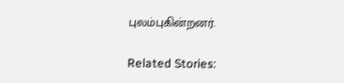புலம்புகின்றனர்.

Related Stories: